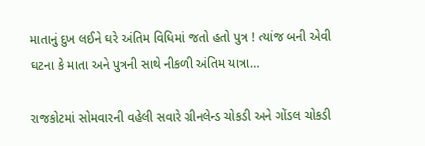માતાનું દુખ લઈને ઘરે અંતિમ વિધિમાં જતો હતો પુત્ર ! ત્યાંજ બની એવી ઘટના કે માતા અને પુત્રની સાથે નીકળી અંતિમ યાત્રા…

રાજકોટમાં સોમવારની વહેલી સવારે ગ્રીનલેન્ડ ચોકડી અને ગોંડલ ચોકડી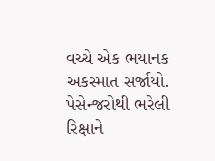વચ્ચે એક ભયાનક અકસ્માત સર્જાયો. પેસેન્જરોથી ભરેલી રિક્ષાને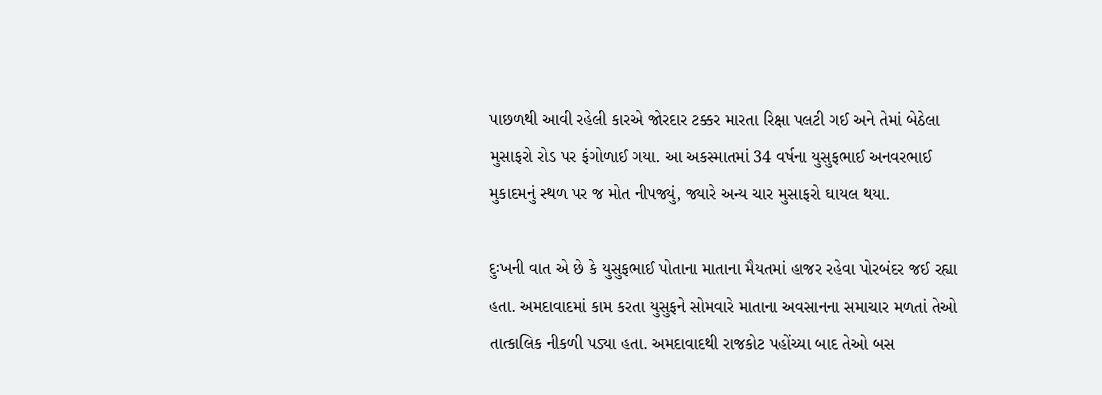પાછળથી આવી રહેલી કારએ જોરદાર ટક્કર મારતા રિક્ષા પલટી ગઈ અને તેમાં બેઠેલા મુસાફરો રોડ પર ફંગોળાઈ ગયા. આ અકસ્માતમાં 34 વર્ષના યુસુફભાઈ અનવરભાઈ મુકાદમનું સ્થળ પર જ મોત નીપજ્યું, જ્યારે અન્ય ચાર મુસાફરો ઘાયલ થયા.

દુઃખની વાત એ છે કે યુસુફભાઈ પોતાના માતાના મૈયતમાં હાજર રહેવા પોરબંદર જઈ રહ્યા હતા. અમદાવાદમાં કામ કરતા યુસુફને સોમવારે માતાના અવસાનના સમાચાર મળતાં તેઓ તાત્કાલિક નીકળી પડ્યા હતા. અમદાવાદથી રાજકોટ પહોંચ્યા બાદ તેઓ બસ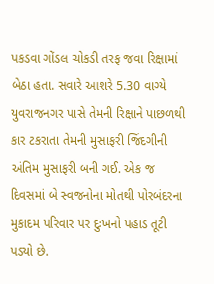પકડવા ગોંડલ ચોકડી તરફ જવા રિક્ષામાં બેઠા હતા. સવારે આશરે 5.30 વાગ્યે યુવરાજનગર પાસે તેમની રિક્ષાને પાછળથી કાર ટકરાતા તેમની મુસાફરી જિંદગીની અંતિમ મુસાફરી બની ગઈ. એક જ દિવસમાં બે સ્વજનોના મોતથી પોરબંદરના મુકાદમ પરિવાર પર દુઃખનો પહાડ તૂટી પડ્યો છે.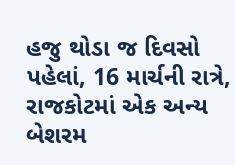હજુ થોડા જ દિવસો પહેલાં, 16 માર્ચની રાત્રે, રાજકોટમાં એક અન્ય બેશરમ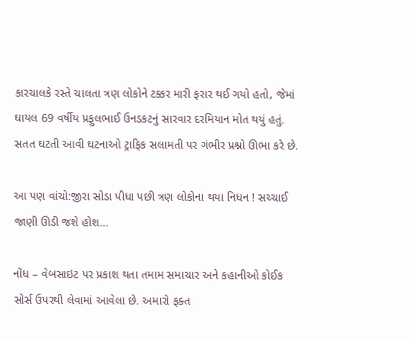કારચાલકે રસ્તે ચાલતા ત્રણ લોકોને ટક્કર મારી ફરાર થઈ ગયો હતો, જેમાં ઘાયલ 69 વર્ષીય પ્રફુલભાઈ ઉનડકટનું સારવાર દરમિયાન મોત થયું હતું. સતત ઘટતી આવી ઘટનાઓ ટ્રાફિક સલામતી પર ગંભીર પ્રશ્નો ઊભા કરે છે.

આ પણ વાંચો:જીરા સોડા પીધા પછી ત્રણ લોકોના થયા નિધન ! સચ્ચાઈ જાણી ઊડી જશે હોશ…

નોંધ – વેબસાઇટ પર પ્રકાશ થતા તમામ સમાચાર અને કહાનીઓ કોઈક સોર્સ ઉપરથી લેવામાં આવેલા છે. અમારો ફક્ત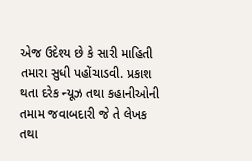એજ ઉદેશ્ય છે કે સારી માહિતી તમારા સુધી પહોંચાડવી. પ્રકાશ થતા દરેક ન્યૂઝ તથા કહાનીઓની તમામ જવાબદારી જે તે લેખક તથા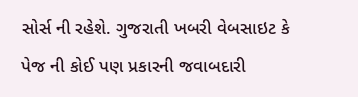સોર્સ ની રહેશે. ગુજરાતી ખબરી વેબસાઇટ કે પેજ ની કોઈ પણ પ્રકારની જવાબદારી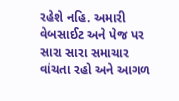રહેશે નહિ. અમારી વેબસાઈટ અને પેજ પર સારા સારા સમાચાર વાંચતા રહો અને આગળ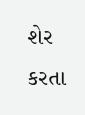શેર કરતા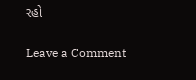રહો

Leave a Comment